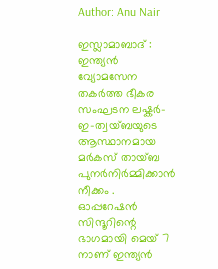Author: Anu Nair

ഇസ്ലാമാബാദ് : ഇന്ത്യൻ വ്യോമസേന തകർത്ത ഭീകര സംഘടന ലഷ്കർ-ഇ-ത്വയ്ബയുടെ ആസ്ഥാനമായ മർകസ് തായ്ബ പുനർനിർമ്മിക്കാൻ നീക്കം . ഓപ്പറേഷൻ സിന്ദൂറിന്റെ ഭാഗമായി മെയ് 7 നാണ് ഇന്ത്യൻ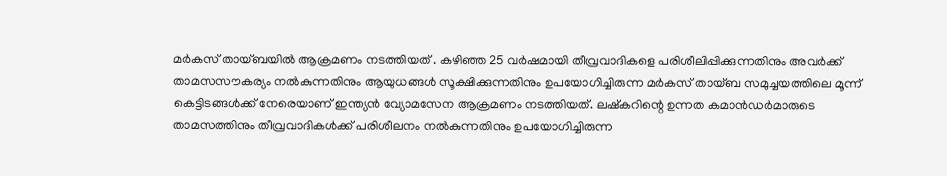മർകസ് തായ്ബയിൽ ആക്രമണം നടത്തിയത് . കഴിഞ്ഞ 25 വർഷമായി തീവ്രവാദികളെ പരിശീലിപ്പിക്കുന്നതിനും അവർക്ക് താമസസൗകര്യം നൽകുന്നതിനും ആയുധങ്ങൾ സൂക്ഷിക്കുന്നതിനും ഉപയോഗിച്ചിരുന്ന മർകസ് തായ്ബ സമുച്ചയത്തിലെ മൂന്ന് കെട്ടിടങ്ങൾക്ക് നേരെയാണ് ഇന്ത്യൻ വ്യോമസേന ആക്രമണം നടത്തിയത്. ലഷ്‌കറിന്റെ ഉന്നത കമാൻഡർമാരുടെ താമസത്തിനും തീവ്രവാദികൾക്ക് പരിശീലനം നൽകുന്നതിനും ഉപയോഗിച്ചിരുന്ന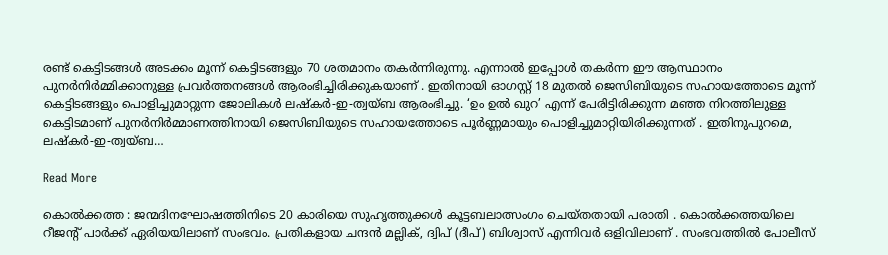രണ്ട് കെട്ടിടങ്ങൾ അടക്കം മൂന്ന് കെട്ടിടങ്ങളും 70 ശതമാനം തകർന്നിരുന്നു. എന്നാൽ ഇപ്പോൾ തകർന്ന ഈ ആസ്ഥാനം പുനർനിർമ്മിക്കാനുള്ള പ്രവർത്തനങ്ങൾ ആരംഭിച്ചിരിക്കുകയാണ് . ഇതിനായി ഓഗസ്റ്റ് 18 മുതൽ ജെസിബിയുടെ സഹായത്തോടെ മൂന്ന് കെട്ടിടങ്ങളും പൊളിച്ചുമാറ്റുന്ന ജോലികൾ ലഷ്‌കർ-ഇ-ത്വയ്ബ ആരംഭിച്ചു. ‘ഉം ഉൽ ഖുറ’ എന്ന് പേരിട്ടിരിക്കുന്ന മഞ്ഞ നിറത്തിലുള്ള കെട്ടിടമാണ് പുനർനിർമ്മാണത്തിനായി ജെസിബിയുടെ സഹായത്തോടെ പൂർണ്ണമായും പൊളിച്ചുമാറ്റിയിരിക്കുന്നത് . ഇതിനുപുറമെ, ലഷ്കർ-ഇ-ത്വയ്ബ…

Read More

കൊൽക്കത്ത : ജന്മദിനഘോഷത്തിനിടെ 20 കാരിയെ സുഹൃത്തുക്കൾ കൂട്ടബലാത്സംഗം ചെയ്തതായി പരാതി . കൊൽക്കത്തയിലെ റീജന്റ് പാർക്ക് ഏരിയയിലാണ് സംഭവം. പ്രതികളായ ചന്ദൻ മല്ലിക്, ദ്വിപ് (ദീപ്) ബിശ്വാസ് എന്നിവർ ഒളിവിലാണ് . സംഭവത്തിൽ പോലീസ്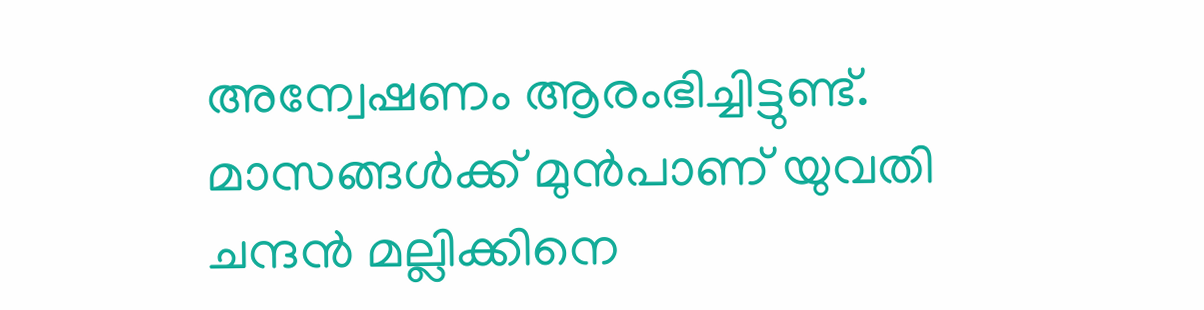അന്വേഷണം ആരംഭിച്ചിട്ടുണ്ട്. മാസങ്ങൾക്ക് മുൻപാണ് യുവതി ചന്ദൻ മല്ലിക്കിനെ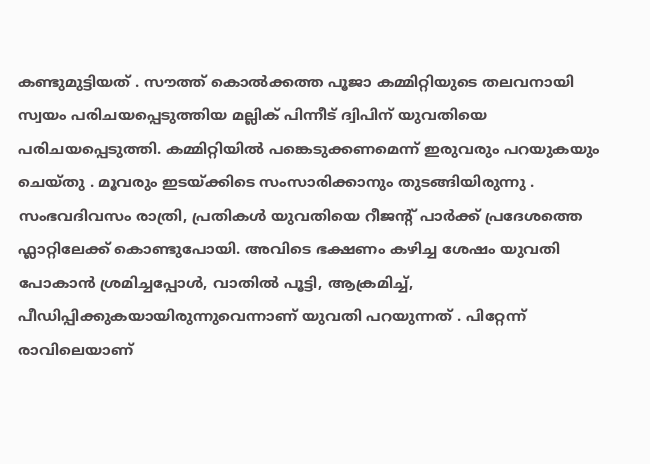കണ്ടുമുട്ടിയത് . സൗത്ത് കൊൽക്കത്ത പൂജാ കമ്മിറ്റിയുടെ തലവനായി സ്വയം പരിചയപ്പെടുത്തിയ മല്ലിക് പിന്നീട് ദ്വിപിന് യുവതിയെ പരിചയപ്പെടുത്തി. കമ്മിറ്റിയിൽ പങ്കെടുക്കണമെന്ന് ഇരുവരും പറയുകയും ചെയ്തു . മൂവരും ഇടയ്ക്കിടെ സംസാരിക്കാനും തുടങ്ങിയിരുന്നു . സംഭവദിവസം രാത്രി, പ്രതികൾ യുവതിയെ റീജന്റ് പാർക്ക് പ്രദേശത്തെ ഫ്ലാറ്റിലേക്ക് കൊണ്ടുപോയി. അവിടെ ഭക്ഷണം കഴിച്ച ശേഷം യുവതി പോകാൻ ശ്രമിച്ചപ്പോൾ, വാതിൽ പൂട്ടി, ആക്രമിച്ച്, പീഡിപ്പിക്കുകയായിരുന്നുവെന്നാണ് യുവതി പറയുന്നത് . പിറ്റേന്ന് രാവിലെയാണ്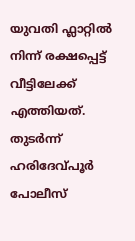യുവതി ഫ്ലാറ്റിൽ നിന്ന് രക്ഷപ്പെട്ട് വീട്ടിലേക്ക് എത്തിയത്. തുടർന്ന് ഹരിദേവ്പൂർ പോലീസ്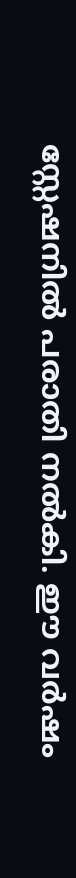സ്റ്റേഷനിൽ പരാതി നൽകി. ഈ വർഷം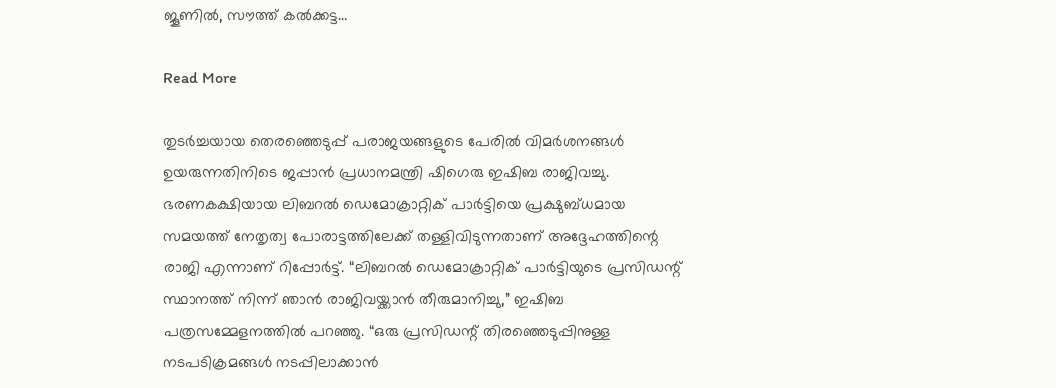ജൂണിൽ, സൗത്ത് കൽക്കട്ട…

Read More

തുടർച്ചയായ തെരഞ്ഞെടുപ്പ് പരാജയങ്ങളുടെ പേരിൽ വിമർശനങ്ങൾ ഉയരുന്നതിനിടെ ജപ്പാൻ പ്രധാനമന്ത്രി ഷിഗെരു ഇഷിബ രാജിവച്ചു. ഭരണകക്ഷിയായ ലിബറൽ ഡെമോക്രാറ്റിക് പാർട്ടിയെ പ്രക്ഷുബ്ധമായ സമയത്ത് നേതൃത്വ പോരാട്ടത്തിലേക്ക് തള്ളിവിടുന്നതാണ് അദ്ദേഹത്തിന്റെ രാജി എന്നാണ് റിപ്പോർട്ട്. “ലിബറൽ ഡെമോക്രാറ്റിക് പാർട്ടിയുടെ പ്രസിഡന്റ് സ്ഥാനത്ത് നിന്ന് ഞാൻ രാജിവയ്ക്കാൻ തീരുമാനിച്ചു,” ഇഷിബ പത്രസമ്മേളനത്തിൽ പറഞ്ഞു. “ഒരു പ്രസിഡന്റ് തിരഞ്ഞെടുപ്പിനുള്ള നടപടിക്രമങ്ങൾ നടപ്പിലാക്കാൻ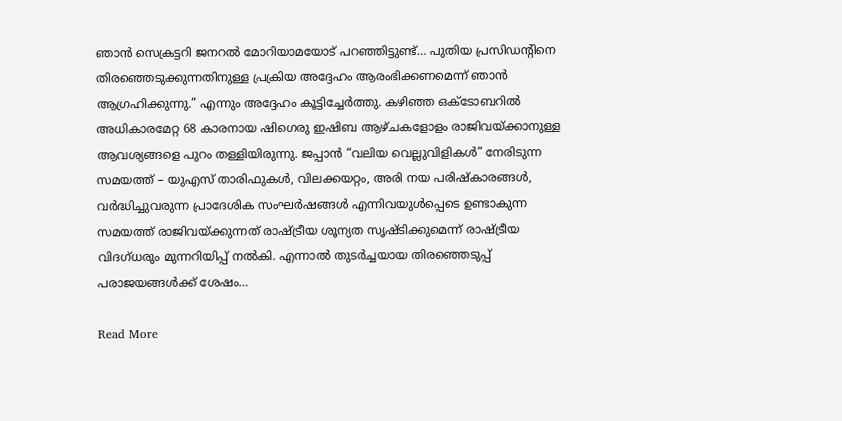ഞാൻ സെക്രട്ടറി ജനറൽ മോറിയാമയോട് പറഞ്ഞിട്ടുണ്ട്… പുതിയ പ്രസിഡന്റിനെ തിരഞ്ഞെടുക്കുന്നതിനുള്ള പ്രക്രിയ അദ്ദേഹം ആരംഭിക്കണമെന്ന് ഞാൻ ആഗ്രഹിക്കുന്നു.” എന്നും അദ്ദേഹം കൂട്ടിച്ചേർത്തു. കഴിഞ്ഞ ഒക്ടോബറിൽ അധികാരമേറ്റ 68 കാരനായ ഷിഗെരു ഇഷിബ ആഴ്ചകളോളം രാജിവയ്ക്കാനുള്ള ആവശ്യങ്ങളെ പുറം തള്ളിയിരുന്നു. ജപ്പാൻ “വലിയ വെല്ലുവിളികൾ” നേരിടുന്ന സമയത്ത് – യുഎസ് താരിഫുകൾ, വിലക്കയറ്റം, അരി നയ പരിഷ്കാരങ്ങൾ, വർദ്ധിച്ചുവരുന്ന പ്രാദേശിക സംഘർഷങ്ങൾ എന്നിവയുൾപ്പെടെ ഉണ്ടാകുന്ന സമയത്ത് രാജിവയ്ക്കുന്നത് രാഷ്ട്രീയ ശൂന്യത സൃഷ്ടിക്കുമെന്ന് രാഷ്ട്രീയ വിദഗ്ധരും മുന്നറിയിപ്പ് നൽകി. എന്നാൽ തുടർച്ചയായ തിരഞ്ഞെടുപ്പ് പരാജയങ്ങൾക്ക് ശേഷം…

Read More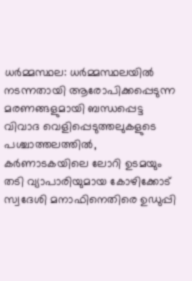ധർമ്മസ്ഥല: ധർമ്മസ്ഥലയിൽ നടന്നതായി ആരോപിക്കപ്പെടുന്ന മരണങ്ങളുമായി ബന്ധപ്പെട്ട വിവാദ വെളിപ്പെടുത്തലുകളുടെ പശ്ചാത്തലത്തിൽ, കർണാടകയിലെ ലോറി ഉടമയും തടി വ്യാപാരിയുമായ കോഴിക്കോട് സ്വദേശി മനാഫിനെതിരെ ഉഡുപ്പി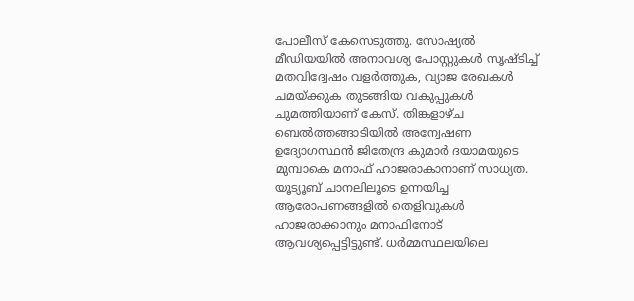പോലീസ് കേസെടുത്തു. സോഷ്യൽ മീഡിയയിൽ അനാവശ്യ പോസ്റ്റുകൾ സൃഷ്ടിച്ച് മതവിദ്വേഷം വളർത്തുക, വ്യാജ രേഖകൾ ചമയ്ക്കുക തുടങ്ങിയ വകുപ്പുകൾ ചുമത്തിയാണ് കേസ്. തിങ്കളാഴ്ച ബെൽത്തങ്ങാടിയിൽ അന്വേഷണ ഉദ്യോഗസ്ഥൻ ജിതേന്ദ്ര കുമാർ ദയാമയുടെ മുമ്പാകെ മനാഫ് ഹാജരാകാനാണ് സാധ്യത. യൂട്യൂബ് ചാനലിലൂടെ ഉന്നയിച്ച ആരോപണങ്ങളിൽ തെളിവുകൾ ഹാജരാക്കാനും മനാഫിനോട് ആവശ്യപ്പെട്ടിട്ടുണ്ട്. ധർമ്മസ്ഥലയിലെ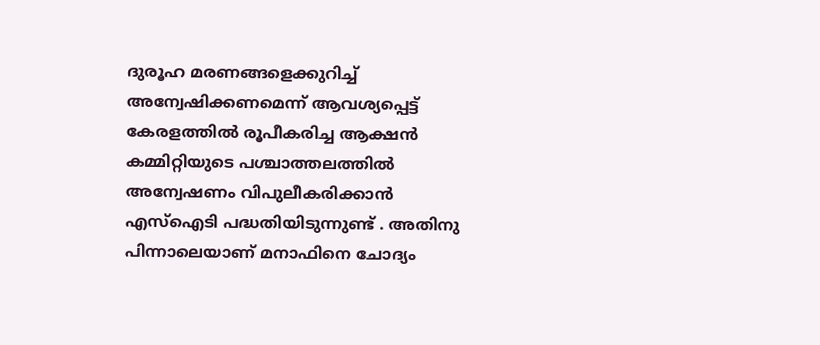ദുരൂഹ മരണങ്ങളെക്കുറിച്ച് അന്വേഷിക്കണമെന്ന് ആവശ്യപ്പെട്ട് കേരളത്തിൽ രൂപീകരിച്ച ആക്ഷൻ കമ്മിറ്റിയുടെ പശ്ചാത്തലത്തിൽ അന്വേഷണം വിപുലീകരിക്കാൻ എസ്‌ഐടി പദ്ധതിയിടുന്നുണ്ട് . അതിനു പിന്നാലെയാണ് മനാഫിനെ ചോദ്യം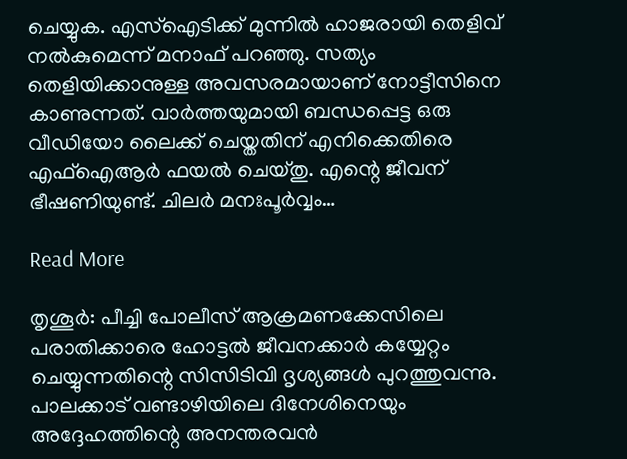ചെയ്യുക. എസ്‌ഐടിക്ക് മുന്നിൽ ഹാജരായി തെളിവ് നൽകുമെന്ന് മനാഫ് പറഞ്ഞു. സത്യം തെളിയിക്കാനുള്ള അവസരമായാണ് നോട്ടീസിനെ കാണുന്നത്. വാർത്തയുമായി ബന്ധപ്പെട്ട ഒരു വീഡിയോ ലൈക്ക് ചെയ്തതിന് എനിക്കെതിരെ എഫ്‌ഐആർ ഫയൽ ചെയ്തു. എന്റെ ജീവന് ഭീഷണിയുണ്ട്. ചിലർ മനഃപൂർവ്വം…

Read More

തൃശൂർ: പീച്ചി പോലീസ് ആക്രമണക്കേസിലെ പരാതിക്കാരെ ഹോട്ടൽ ജീവനക്കാർ കയ്യേറ്റം ചെയ്യുന്നതിന്റെ സിസിടിവി ദൃശ്യങ്ങൾ പുറത്തുവന്നു. പാലക്കാട് വണ്ടാഴിയിലെ ദിനേശിനെയും അദ്ദേഹത്തിന്റെ അനന്തരവൻ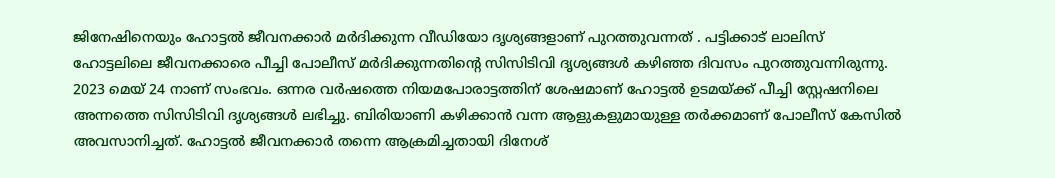ജിനേഷിനെയും ഹോട്ടൽ ജീവനക്കാർ മർദിക്കുന്ന വീഡിയോ ദൃശ്യങ്ങളാണ് പുറത്തുവന്നത് . പട്ടിക്കാട് ലാലിസ് ഹോട്ടലിലെ ജീവനക്കാരെ പീച്ചി പോലീസ് മർദിക്കുന്നതിന്റെ സിസിടിവി ദൃശ്യങ്ങൾ കഴിഞ്ഞ ദിവസം പുറത്തുവന്നിരുന്നു. 2023 മെയ് 24 നാണ് സംഭവം. ഒന്നര വർഷത്തെ നിയമപോരാട്ടത്തിന് ശേഷമാണ് ഹോട്ടൽ ഉടമയ്ക്ക് പീച്ചി സ്റ്റേഷനിലെ അന്നത്തെ സിസിടിവി ദൃശ്യങ്ങൾ ലഭിച്ചു. ബിരിയാണി കഴിക്കാൻ വന്ന ആളുകളുമായുള്ള തർക്കമാണ് പോലീസ് കേസിൽ അവസാനിച്ചത്. ഹോട്ടൽ ജീവനക്കാർ തന്നെ ആക്രമിച്ചതായി ദിനേശ്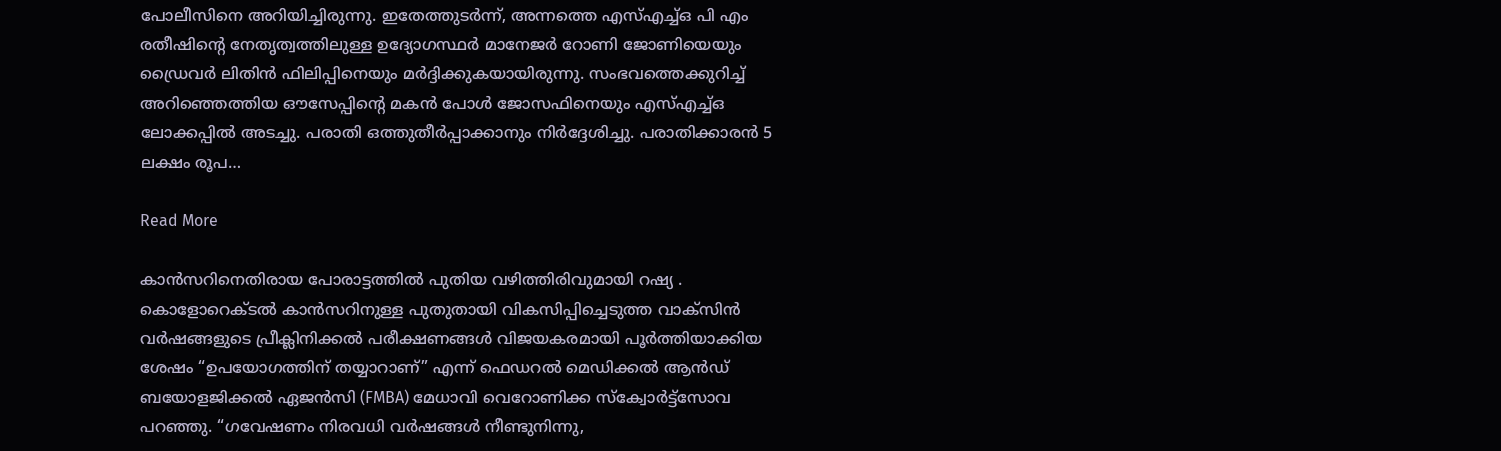പോലീസിനെ അറിയിച്ചിരുന്നു. ഇതേത്തുടർന്ന്, അന്നത്തെ എസ്എച്ച്ഒ പി എം രതീഷിന്റെ നേതൃത്വത്തിലുള്ള ഉദ്യോഗസ്ഥർ മാനേജർ റോണി ജോണിയെയും ഡ്രൈവർ ലിതിൻ ഫിലിപ്പിനെയും മർദ്ദിക്കുകയായിരുന്നു. സംഭവത്തെക്കുറിച്ച് അറിഞ്ഞെത്തിയ ഔസേപ്പിന്റെ മകൻ പോൾ ജോസഫിനെയും എസ്എച്ച്ഒ ലോക്കപ്പിൽ അടച്ചു. പരാതി ഒത്തുതീർപ്പാക്കാനും നിർദ്ദേശിച്ചു. പരാതിക്കാരൻ 5 ലക്ഷം രൂപ…

Read More

കാൻസറിനെതിരായ പോരാട്ടത്തിൽ പുതിയ വഴിത്തിരിവുമായി റഷ്യ . കൊളോറെക്ടൽ കാൻസറിനുള്ള പുതുതായി വികസിപ്പിച്ചെടുത്ത വാക്സിൻ വർഷങ്ങളുടെ പ്രീക്ലിനിക്കൽ പരീക്ഷണങ്ങൾ വിജയകരമായി പൂർത്തിയാക്കിയ ശേഷം “ഉപയോഗത്തിന് തയ്യാറാണ്” എന്ന് ഫെഡറൽ മെഡിക്കൽ ആൻഡ് ബയോളജിക്കൽ ഏജൻസി (FMBA) മേധാവി വെറോണിക്ക സ്ക്വോർട്ട്സോവ പറഞ്ഞു. “ഗവേഷണം നിരവധി വർഷങ്ങൾ നീണ്ടുനിന്നു,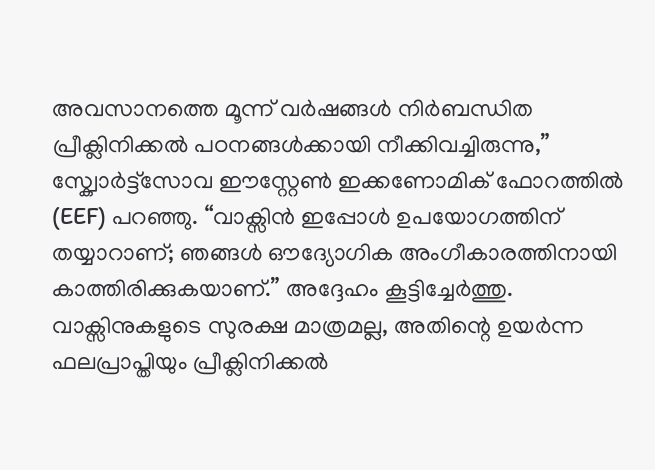അവസാനത്തെ മൂന്ന് വർഷങ്ങൾ നിർബന്ധിത പ്രീക്ലിനിക്കൽ പഠനങ്ങൾക്കായി നീക്കിവച്ചിരുന്നു,” സ്ക്വോർട്ട്സോവ ഈസ്റ്റേൺ ഇക്കണോമിക് ഫോറത്തിൽ (EEF) പറഞ്ഞു. “വാക്സിൻ ഇപ്പോൾ ഉപയോഗത്തിന് തയ്യാറാണ്; ഞങ്ങൾ ഔദ്യോഗിക അംഗീകാരത്തിനായി കാത്തിരിക്കുകയാണ്.” അദ്ദേഹം കൂട്ടിച്ചേർത്തു. വാക്സിനുകളുടെ സുരക്ഷ മാത്രമല്ല, അതിന്റെ ഉയർന്ന ഫലപ്രാപ്തിയും പ്രീക്ലിനിക്കൽ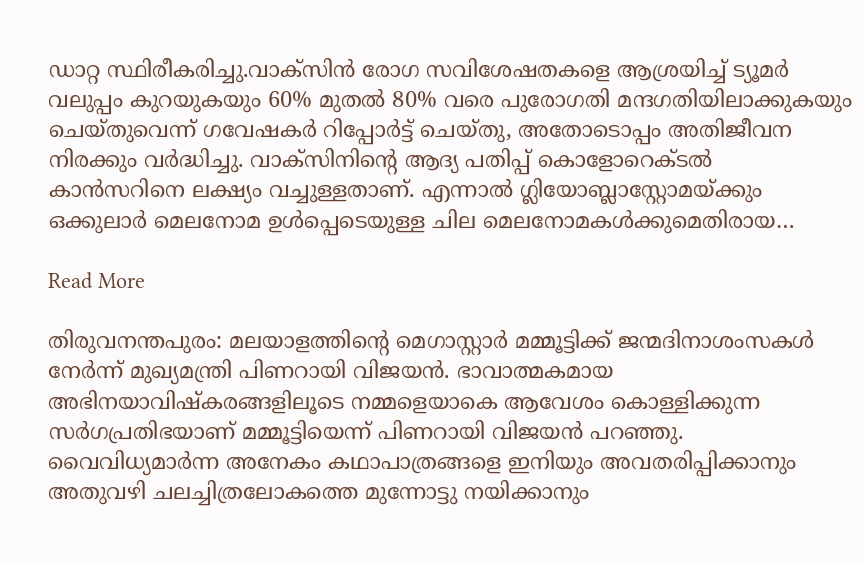ഡാറ്റ സ്ഥിരീകരിച്ചു.വാക്സിൻ രോഗ സവിശേഷതകളെ ആശ്രയിച്ച് ട്യൂമർ വലുപ്പം കുറയുകയും 60% മുതൽ 80% വരെ പുരോഗതി മന്ദഗതിയിലാക്കുകയും ചെയ്തുവെന്ന് ഗവേഷകർ റിപ്പോർട്ട് ചെയ്തു, അതോടൊപ്പം അതിജീവന നിരക്കും വർദ്ധിച്ചു. വാക്സിനിന്റെ ആദ്യ പതിപ്പ് കൊളോറെക്ടൽ കാൻസറിനെ ലക്ഷ്യം വച്ചുള്ളതാണ്. എന്നാൽ ഗ്ലിയോബ്ലാസ്റ്റോമയ്ക്കും ഒക്കുലാർ മെലനോമ ഉൾപ്പെടെയുള്ള ചില മെലനോമകൾക്കുമെതിരായ…

Read More

തിരുവനന്തപുരം: മലയാളത്തിന്‍റെ മെഗാസ്റ്റാർ മമ്മൂട്ടിക്ക് ജന്മദിനാശംസകള്‍ നേര്‍ന്ന് മുഖ്യമന്ത്രി പിണറായി വിജയന്‍. ഭാവാത്മകമായ അഭിനയാവിഷ്‌കരങ്ങളിലൂടെ നമ്മളെയാകെ ആവേശം കൊള്ളിക്കുന്ന സര്‍ഗപ്രതിഭയാണ് മമ്മൂട്ടിയെന്ന് പിണറായി വിജയന്‍ പറഞ്ഞു. വൈവിധ്യമാര്‍ന്ന അനേകം കഥാപാത്രങ്ങളെ ഇനിയും അവതരിപ്പിക്കാനും അതുവഴി ചലച്ചിത്രലോകത്തെ മുന്നോട്ടു നയിക്കാനും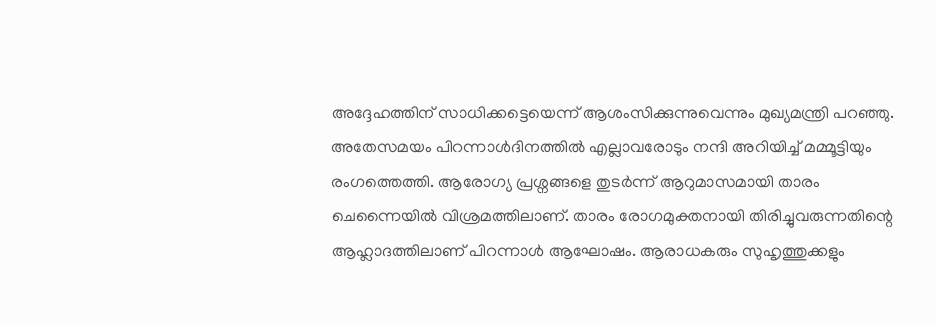അദ്ദേഹത്തിന് സാധിക്കട്ടെയെന്ന് ആശംസിക്കുന്നുവെന്നും മുഖ്യമന്ത്രി പറഞ്ഞു. അതേസമയം പിറന്നാള്‍ദിനത്തില്‍ എല്ലാവരോടും നന്ദി അറിയിച്ച് മമ്മൂട്ടിയും രംഗത്തെത്തി. ആരോഗ്യ പ്രശ്നങ്ങളെ തുടർന്ന് ആറുമാസമായി താരം ചെന്നൈയില്‍ വിശ്രമത്തിലാണ്. താരം രോഗമുക്തനായി തിരിച്ചുവരുന്നതിന്റെ ആഹ്ലാദത്തിലാണ് പിറന്നാള്‍ ആഘോഷം. ആരാധകരും സുഹൃത്തുക്കളും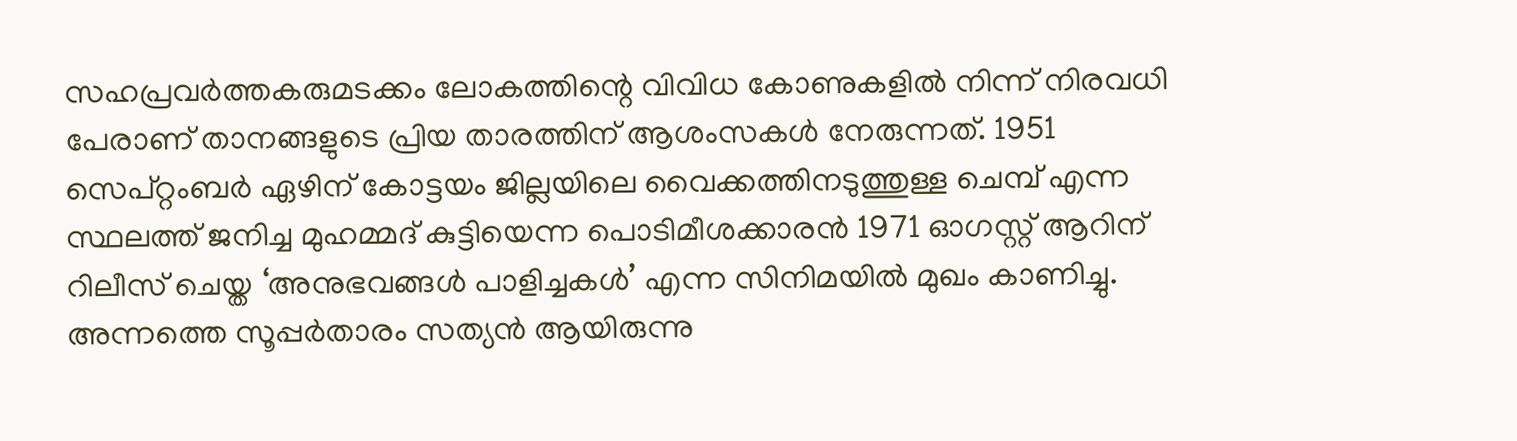സഹപ്രവർത്തകരുമടക്കം ലോകത്തിന്റെ വിവിധ കോണുകളില്‍ നിന്ന് നിരവധി പേരാണ് താനങ്ങളുടെ പ്രിയ താരത്തിന് ആശംസകള്‍ നേരുന്നത്. 1951 സെപ്റ്റംബര്‍ ഏഴിന് കോട്ടയം ജില്ലയിലെ വൈക്കത്തിനടുത്തുള്ള ചെമ്പ് എന്ന സ്ഥലത്ത് ജനിച്ച മുഹമ്മദ് കുട്ടിയെന്ന പൊടിമീശക്കാരന്‍ 1971 ഓഗസ്റ്റ് ആറിന് റിലീസ് ചെയ്ത ‘അനുഭവങ്ങള്‍ പാളിച്ചകള്‍’ എന്ന സിനിമയില്‍ മുഖം കാണിച്ചു. അന്നത്തെ സൂപ്പര്‍താരം സത്യന്‍ ആയിരുന്നു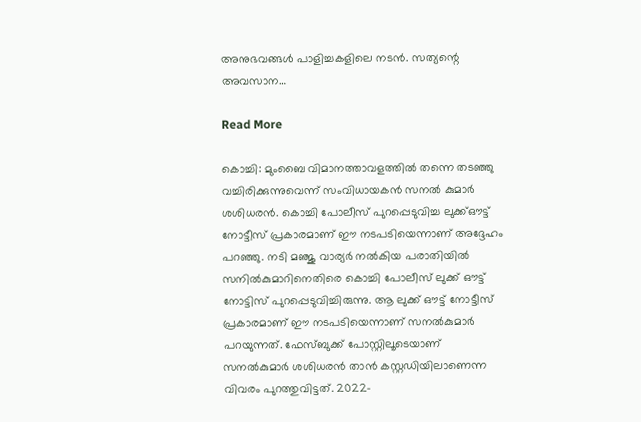അനുഭവങ്ങള്‍ പാളിച്ചകളിലെ നടന്‍. സത്യന്റെ അവസാന…

Read More

കൊച്ചി: മുംബൈ വിമാനത്താവളത്തില്‍ തന്നെ തടഞ്ഞു വച്ചിരിക്കുന്നുവെന്ന് സംവിധായകൻ സനല്‍ കുമാർ ശശിധരൻ. കൊച്ചി പോലീസ് പുറപ്പെടുവിച്ച ലുക്ക്‌ഔട്ട് നോട്ടീസ് പ്രകാരമാണ് ഈ നടപടിയെന്നാണ് അദ്ദേഹം പറഞ്ഞു. നടി മഞ്ജു വാര്യർ നല്‍കിയ പരാതിയില്‍ സനില്‍കുമാറിനെതിരെ കൊച്ചി പോലീസ് ലുക്ക് ഔട്ട് നോട്ടിസ് പുറപ്പെടുവിച്ചിരുന്നു. ആ ലുക്ക് ഔട്ട് നോട്ടീസ് പ്രകാരമാണ് ഈ നടപടിയെന്നാണ് സനല്‍കുമാർ പറയുന്നത്. ഫേസ്ബുക്ക് പോസ്റ്റിലൂടെയാണ് സനല്‍കുമാർ ശശിധരൻ താൻ കസ്റ്റഡിയിലാണെന്ന വിവരം പുറത്തുവിട്ടത്. 2022-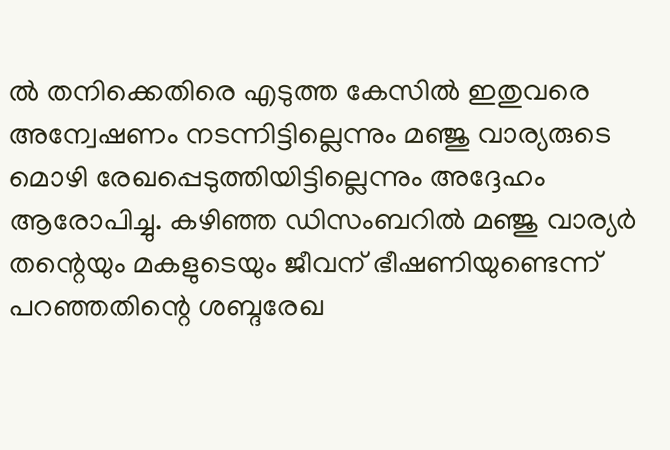ല്‍ തനിക്കെതിരെ എടുത്ത കേസില്‍ ഇതുവരെ അന്വേഷണം നടന്നിട്ടില്ലെന്നും മഞ്ജു വാര്യരുടെ മൊഴി രേഖപ്പെടുത്തിയിട്ടില്ലെന്നും അദ്ദേഹം ആരോപിച്ചു. കഴിഞ്ഞ ഡിസംബറില്‍ മഞ്ജു വാര്യർ തന്റെയും മകളുടെയും ജീവന് ഭീഷണിയുണ്ടെന്ന് പറഞ്ഞതിന്റെ ശബ്ദരേഖ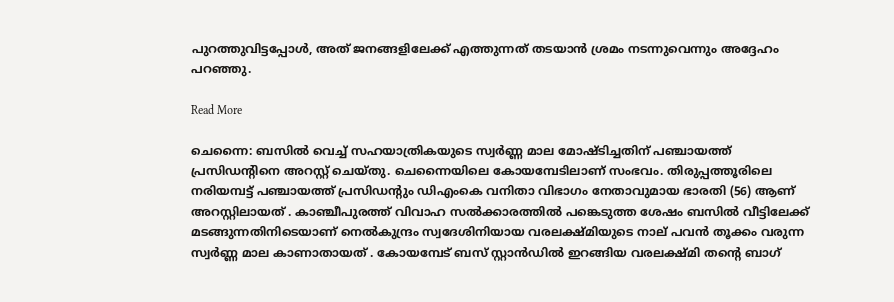പുറത്തുവിട്ടപ്പോള്‍, അത് ജനങ്ങളിലേക്ക് എത്തുന്നത് തടയാൻ ശ്രമം നടന്നുവെന്നും അദ്ദേഹം പറഞ്ഞു.

Read More

ചെന്നൈ: ബസിൽ വെച്ച് സഹയാത്രികയുടെ സ്വർണ്ണ മാല മോഷ്ടിച്ചതിന് പഞ്ചായത്ത് പ്രസിഡന്റിനെ അറസ്റ്റ് ചെയ്തു. ചെന്നൈയിലെ കോയമ്പേടിലാണ് സംഭവം. തിരുപ്പത്തൂരിലെ നരിയമ്പട്ട് പഞ്ചായത്ത് പ്രസിഡന്റും ഡിഎംകെ വനിതാ വിഭാഗം നേതാവുമായ ഭാരതി (56) ആണ് അറസ്റ്റിലായത് . കാഞ്ചീപുരത്ത് വിവാഹ സൽക്കാരത്തിൽ പങ്കെടുത്ത ശേഷം ബസിൽ വീട്ടിലേക്ക് മടങ്ങുന്നതിനിടെയാണ് നെൽകുന്ദ്രം സ്വദേശിനിയായ വരലക്ഷ്മിയുടെ നാല് പവൻ തൂക്കം വരുന്ന സ്വർണ്ണ മാല കാണാതായത് . കോയമ്പേട് ബസ് സ്റ്റാൻഡിൽ ഇറങ്ങിയ വരലക്ഷ്മി തന്റെ ബാഗ്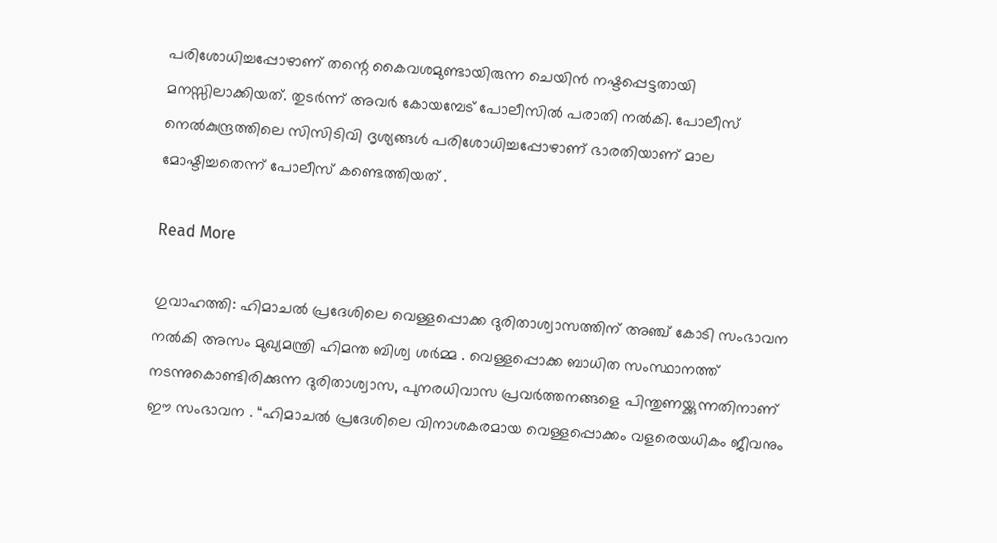പരിശോധിച്ചപ്പോഴാണ് തന്റെ കൈവശമുണ്ടായിരുന്ന ചെയിൻ നഷ്ടപ്പെട്ടതായി മനസ്സിലാക്കിയത്. തുടർന്ന് അവർ കോയമ്പേട് പോലീസിൽ പരാതി നൽകി. പോലീസ് നെൽകുന്ദ്രത്തിലെ സിസിടിവി ദൃശ്യങ്ങൾ പരിശോധിച്ചപ്പോഴാണ് ഭാരതിയാണ് മാല മോഷ്ടിച്ചതെന്ന് പോലീസ് കണ്ടെത്തിയത് .

Read More

ഗുവാഹത്തി: ഹിമാചൽ പ്രദേശിലെ വെള്ളപ്പൊക്ക ദുരിതാശ്വാസത്തിന് അഞ്ച് കോടി സംഭാവന നൽകി അസം മുഖ്യമന്ത്രി ഹിമന്ത ബിശ്വ ശർമ്മ . വെള്ളപ്പൊക്ക ബാധിത സംസ്ഥാനത്ത് നടന്നുകൊണ്ടിരിക്കുന്ന ദുരിതാശ്വാസ, പുനരധിവാസ പ്രവർത്തനങ്ങളെ പിന്തുണയ്ക്കുന്നതിനാണ് ഈ സംഭാവന . “ഹിമാചൽ പ്രദേശിലെ വിനാശകരമായ വെള്ളപ്പൊക്കം വളരെയധികം ജീവനും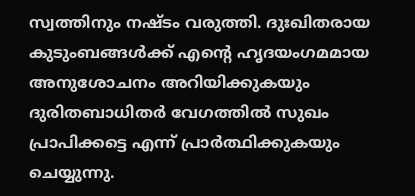സ്വത്തിനും നഷ്ടം വരുത്തി. ദുഃഖിതരായ കുടുംബങ്ങൾക്ക് എന്റെ ഹൃദയംഗമമായ അനുശോചനം അറിയിക്കുകയും ദുരിതബാധിതർ വേഗത്തിൽ സുഖം പ്രാപിക്കട്ടെ എന്ന് പ്രാർത്ഥിക്കുകയും ചെയ്യുന്നു.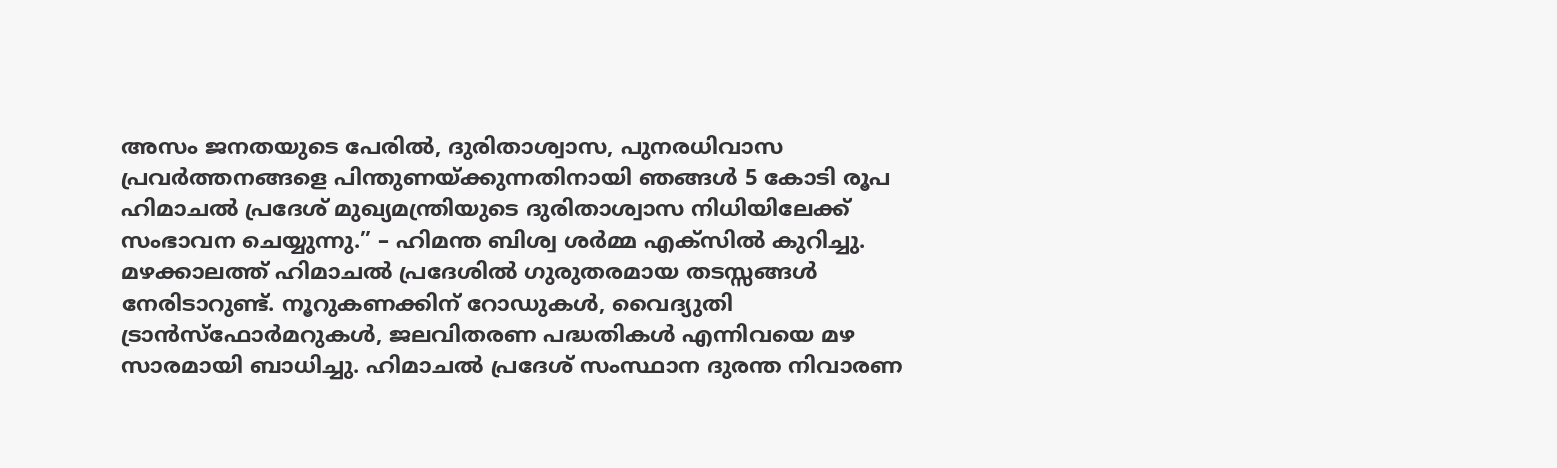അസം ജനതയുടെ പേരിൽ, ദുരിതാശ്വാസ, പുനരധിവാസ പ്രവർത്തനങ്ങളെ പിന്തുണയ്ക്കുന്നതിനായി ഞങ്ങൾ 5 കോടി രൂപ ഹിമാചൽ പ്രദേശ് മുഖ്യമന്ത്രിയുടെ ദുരിതാശ്വാസ നിധിയിലേക്ക് സംഭാവന ചെയ്യുന്നു.” – ഹിമന്ത ബിശ്വ ശർമ്മ എക്സിൽ കുറിച്ചു. മഴക്കാലത്ത് ഹിമാചൽ പ്രദേശിൽ ഗുരുതരമായ തടസ്സങ്ങൾ നേരിടാറുണ്ട്. നൂറുകണക്കിന് റോഡുകൾ, വൈദ്യുതി ട്രാൻസ്ഫോർമറുകൾ, ജലവിതരണ പദ്ധതികൾ എന്നിവയെ മഴ സാരമായി ബാധിച്ചു. ഹിമാചൽ പ്രദേശ് സംസ്ഥാന ദുരന്ത നിവാരണ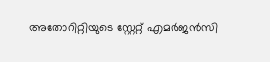അതോറിറ്റിയുടെ സ്റ്റേറ്റ് എമർജൻസി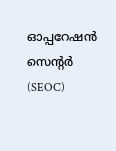ഓപ്പറേഷൻ സെന്റർ (SEOC)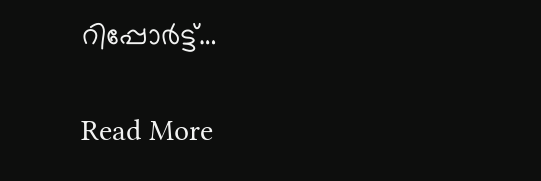റിപ്പോർട്ട്…

Read More